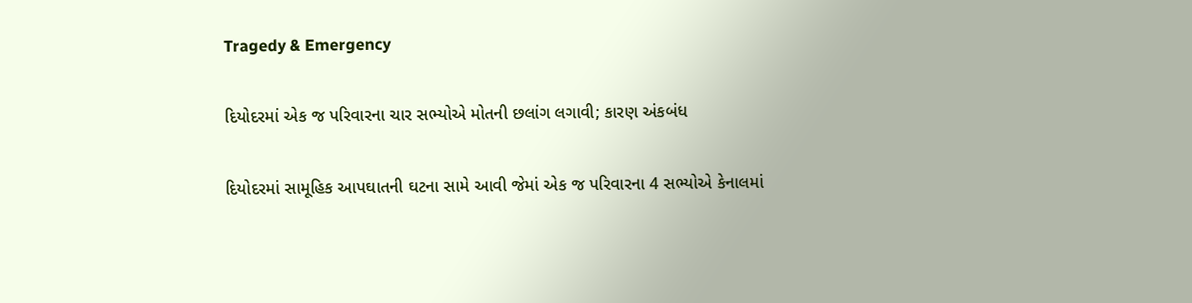Tragedy & Emergency

દિયોદરમાં એક જ પરિવારના ચાર સભ્યોએ મોતની છલાંગ લગાવી; કારણ અંકબંધ

દિયોદરમાં સામૂહિક આપઘાતની ઘટના સામે આવી જેમાં એક જ પરિવારના 4 સભ્યોએ કેનાલમાં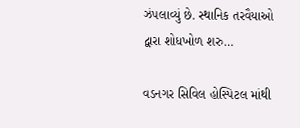ઝંપલાવ્યું છે. સ્થાનિક તરવૈયાઓ દ્વારા શોધખોળ શરુ…

વડનગર સિવિલ હોસ્પિટલ માંથી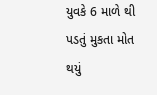યુવકે 6 માળે થી પડતું મુકતા મોત થયું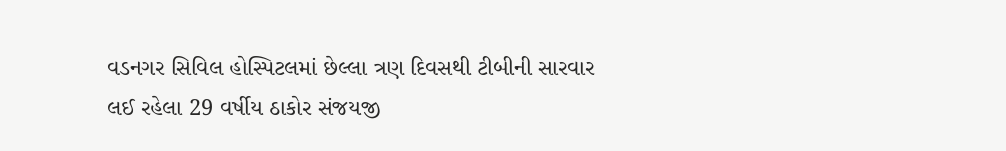વડનગર સિવિલ હોસ્પિટલમાં છેલ્લા ત્રણ દિવસથી ટીબીની સારવાર લઈ રહેલા 29 વર્ષીય ઠાકોર સંજયજી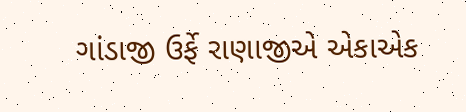ગાંડાજી ઉર્ફે રાણાજીએ એકાએક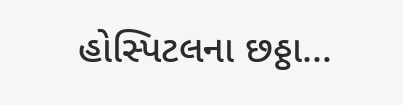હોસ્પિટલના છઠ્ઠા…